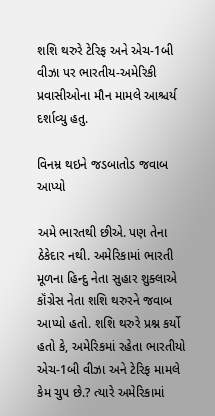શશિ થરુરે ટેરિફ અને એચ-1બી વીઝા પર ભારતીય-અમેરિકી પ્રવાસીઓના મૌન મામલે આશ્ચર્ય દર્શાવ્યુ હતુ.

વિનમ્ર થઇને જડબાતોડ જવાબ આપ્યો

અમે ભારતથી છીએ. પણ તેના ઠેકેદાર નથી. અમેરિકામાં ભારતી મૂળના હિન્દુ નેતા સુહાર શુક્લાએ કૉંગ્રેસ નેતા શશિ થરુરને જવાબ આપ્યો હતો. શશિ થરુરે પ્રશ્ન કર્યો હતો કે, અમેરિકમાં રહેતા ભારતીયો એચ-1બી વીઝા અને ટેરિફ મામલે કેમ ચુપ છે.? ત્યારે અમેરિકામાં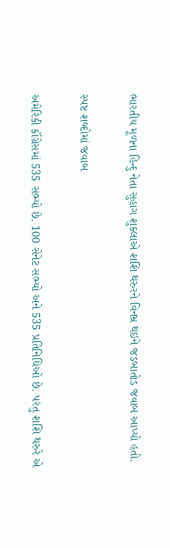ભારતીય મૂળના હિન્દુ નેતા સુહાગ શુક્લાએ શશિ થરુરને વિનમ્ર થઇને જડબાતોડ જવાબ આપ્યો હતો.

સ્પષ્ટ શબ્દોમાં જવાબ

અમેરિકી કૉંગ્રેસમાં 535 સભ્યો છે. 100 સેનેટ સભ્યો અને 535 પ્રતિનિધિઓ છે. પરંતુ શશિ થરુરે એ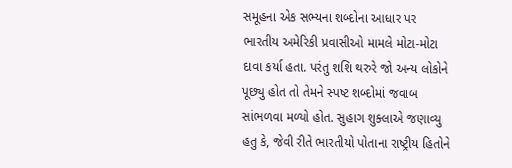સમૂહના એક સભ્યના શબ્દોના આધાર પર ભારતીય અમેરિકી પ્રવાસીઓ મામલે મોટા-મોટા દાવા કર્યા હતા. પરંતુ શશિ થરુરે જો અન્ય લોકોને પૂછ્યુ હોત તો તેમને સ્પષ્ટ શબ્દોમાં જવાબ સાંભળવા મળ્યો હોત. સુહાગ શુક્લાએ જણાવ્યુ હતુ કે, જેવી રીતે ભારતીયો પોતાના રાષ્ટ્રીય હિતોને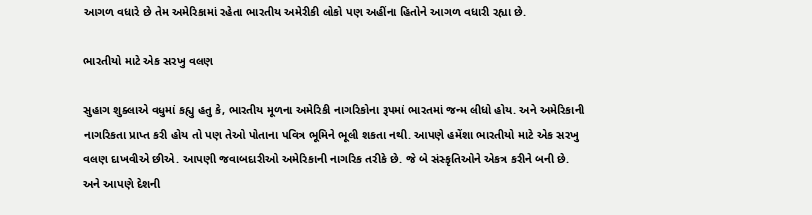આગળ વધારે છે તેમ અમેરિકામાં રહેતા ભારતીય અમેરીકી લોકો પણ અહીંના હિતોને આગળ વધારી રહ્યા છે.

ભારતીયો માટે એક સરખુ વલણ

સુહાગ શુક્લાએ વધુમાં કહ્યુ હતુ કે, ભારતીય મૂળના અમેરિકી નાગરિકોના રૂપમાં ભારતમાં જન્મ લીધો હોય. અને અમેરિકાની નાગરિકતા પ્રાપ્ત કરી હોય તો પણ તેઓ પોતાના પવિત્ર ભૂમિને ભૂલી શકતા નથી. આપણે હમેંશા ભારતીયો માટે એક સરખુ વલણ દાખવીએ છીએ. આપણી જવાબદારીઓ અમેરિકાની નાગરિક તરીકે છે. જે બે સંસ્કૃતિઓને એકત્ર કરીને બની છે. અને આપણે દેશની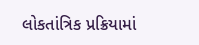લોકતાંત્રિક પ્રક્રિયામાં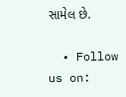સામેલ છે.

  • Follow us on: